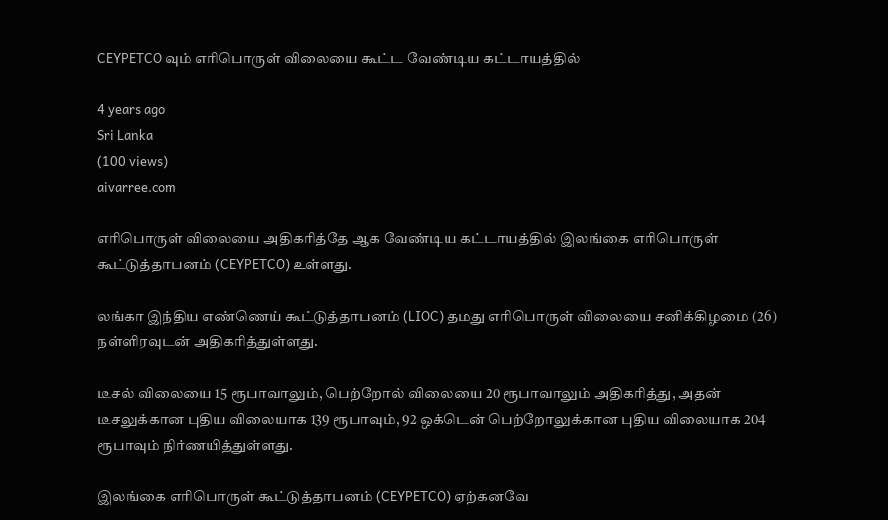CEYPETCO வும் எரிபொருள் விலையை கூட்ட வேண்டிய கட்டாயத்தில்

4 years ago
Sri Lanka
(100 views)
aivarree.com

எரிபொருள் விலையை அதிகரித்தே ஆக வேண்டிய கட்டாயத்தில் இலங்கை எரிபொருள் கூட்டுத்தாபனம் (CEYPETCO) உள்ளது.

லங்கா இந்திய எண்ணெய் கூட்டுத்தாபனம் (LIOC) தமது எரிபொருள் விலையை சனிக்கிழமை (26) நள்ளிரவுடன் அதிகரித்துள்ளது.

டீசல் விலையை 15 ரூபாவாலும், பெற்றோல் விலையை 20 ரூபாவாலும் அதிகரித்து, அதன் டீசலுக்கான புதிய விலையாக 139 ரூபாவும், 92 ஒக்டென் பெற்றோலுக்கான புதிய விலையாக 204 ரூபாவும் நிர்ணயித்துள்ளது.

இலங்கை எரிபொருள் கூட்டுத்தாபனம் (CEYPETCO) ஏற்கனவே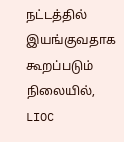நட்டத்தில் இயங்குவதாக கூறப்படும் நிலையில், LIOC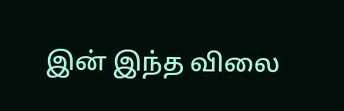இன் இந்த விலை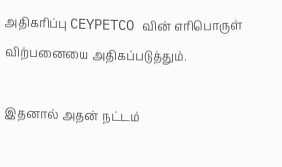அதிகரிப்பு CEYPETCO வின் எரிபொருள் விற்பனையை அதிகப்படுத்தும்.

இதனால் அதன் நட்டம்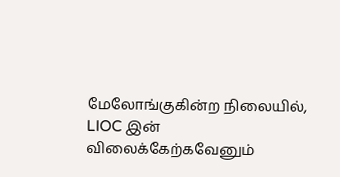மேலோங்குகின்ற நிலையில், LIOC இன் விலைக்கேற்கவேனும்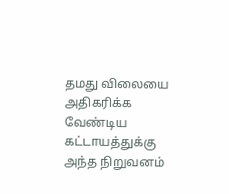தமது விலையை அதிகரிக்க வேண்டிய கட்டாயத்துக்கு அந்த நிறுவனம்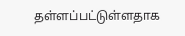தள்ளப்பட்டுள்ளதாக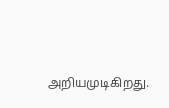அறியமுடிகிறது.